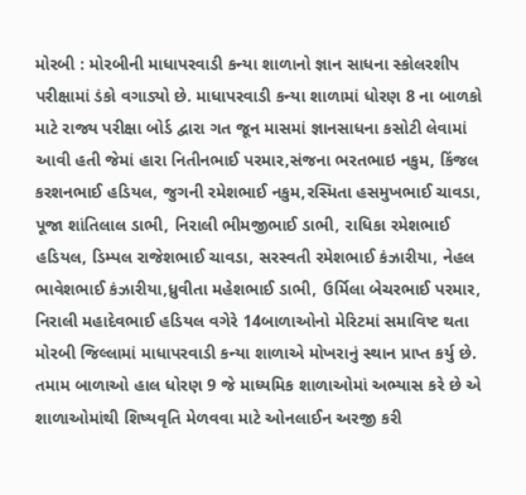મોરબી : મોરબીની માધાપરવાડી કન્યા શાળાનો જ્ઞાન સાધના સ્કોલરશીપ પરીક્ષામાં ડંકો વગાડ્યો છે. માધાપરવાડી કન્યા શાળામાં ધોરણ 8 ના બાળકો માટે રાજ્ય પરીક્ષા બોર્ડ દ્વારા ગત જૂન માસમાં જ્ઞાનસાધના કસોટી લેવામાં આવી હતી જેમાં હારા નિતીનભાઈ પરમાર,સંજના ભરતભાઇ નકુમ, કિંજલ કરશનભાઈ હડિયલ, જુગની રમેશભાઈ નકુમ,રસ્મિતા હસમુખભાઈ ચાવડા, પૂજા શાંતિલાલ ડાભી, નિરાલી ભીમજીભાઈ ડાભી, રાધિકા રમેશભાઈ હડિયલ, ડિમ્પલ રાજેશભાઈ ચાવડા, સરસ્વતી રમેશભાઈ કંઝારીયા, નેહલ ભાવેશભાઈ કંઝારીયા,ધ્રુવીતા મહેશભાઈ ડાભી, ઉર્મિલા બેચરભાઈ પરમાર, નિરાલી મહાદેવભાઈ હડિયલ વગેરે 14બાળાઓનો મેરિટમાં સમાવિષ્ટ થતા મોરબી જિલ્લામાં માધાપરવાડી કન્યા શાળાએ મોખરાનું સ્થાન પ્રાપ્ત કર્યુ છે. તમામ બાળાઓ હાલ ધોરણ 9 જે માધ્યમિક શાળાઓમાં અભ્યાસ કરે છે એ શાળાઓમાંથી શિષ્યવૃતિ મેળવવા માટે ઓનલાઈન અરજી કરી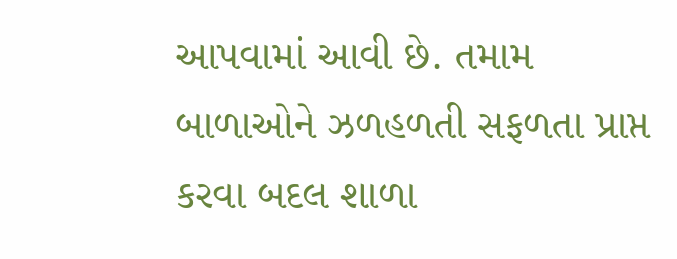આપવામાં આવી છે. તમામ બાળાઓને ઝળહળતી સફળતા પ્રાપ્ત કરવા બદલ શાળા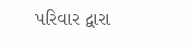પરિવાર દ્વારા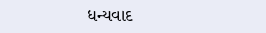ધન્યવાદ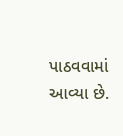પાઠવવામાં આવ્યા છે.